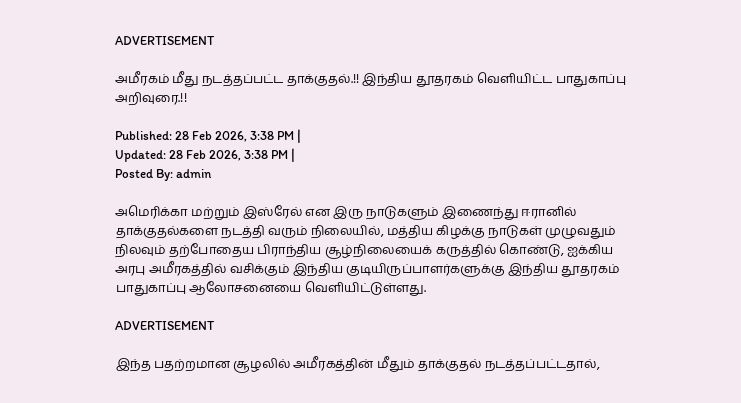ADVERTISEMENT

அமீரகம் மீது நடத்தப்பட்ட தாக்குதல்.!! இந்திய தூதரகம் வெளியிட்ட பாதுகாப்பு அறிவுரை.!!

Published: 28 Feb 2026, 3:38 PM |
Updated: 28 Feb 2026, 3:38 PM |
Posted By: admin

அமெரிக்கா மற்றும் இஸ்ரேல் என இரு நாடுகளும் இணைந்து ஈரானில் தாக்குதல்களை நடத்தி வரும் நிலையில், மத்திய கிழக்கு நாடுகள் முழுவதும் நிலவும் தற்போதைய பிராந்திய சூழ்நிலையைக் கருத்தில் கொண்டு, ஐக்கிய அரபு அமீரகத்தில் வசிக்கும் இந்திய குடியிருப்பாளர்களுக்கு இந்திய தூதரகம் பாதுகாப்பு ஆலோசனையை வெளியிட்டுள்ளது.

ADVERTISEMENT

இந்த பதற்றமான சூழலில் அமீரகத்தின் மீதும் தாக்குதல் நடத்தப்பட்டதால்,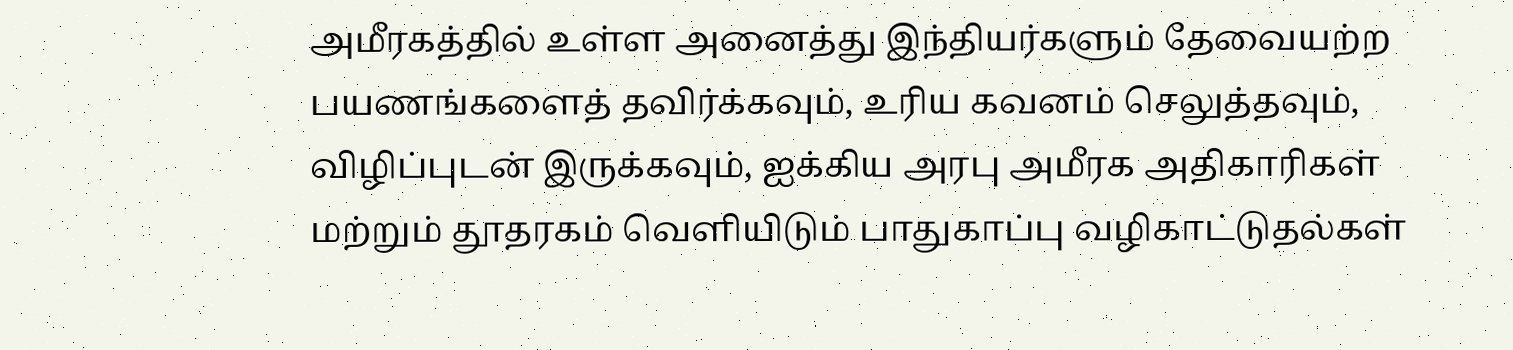அமீரகத்தில் உள்ள அனைத்து இந்தியர்களும் தேவையற்ற பயணங்களைத் தவிர்க்கவும், உரிய கவனம் செலுத்தவும், விழிப்புடன் இருக்கவும், ஐக்கிய அரபு அமீரக அதிகாரிகள் மற்றும் தூதரகம் வெளியிடும் பாதுகாப்பு வழிகாட்டுதல்கள்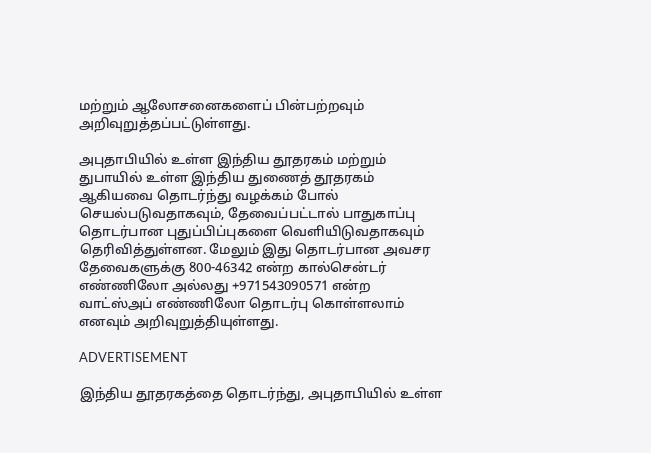மற்றும் ஆலோசனைகளைப் பின்பற்றவும் அறிவுறுத்தப்பட்டுள்ளது.

அபுதாபியில் உள்ள இந்திய தூதரகம் மற்றும் துபாயில் உள்ள இந்திய துணைத் தூதரகம் ஆகியவை தொடர்ந்து வழக்கம் போல் செயல்படுவதாகவும், தேவைப்பட்டால் பாதுகாப்பு தொடர்பான புதுப்பிப்புகளை வெளியிடுவதாகவும் தெரிவித்துள்ளன. மேலும் இது தொடர்பான அவசர தேவைகளுக்கு 800-46342 என்ற கால்சென்டர் எண்ணிலோ அல்லது +971543090571 என்ற வாட்ஸ்அப் எண்ணிலோ தொடர்பு கொள்ளலாம் எனவும் அறிவுறுத்தியுள்ளது.

ADVERTISEMENT

இந்திய தூதரகத்தை தொடர்ந்து, அபுதாபியில் உள்ள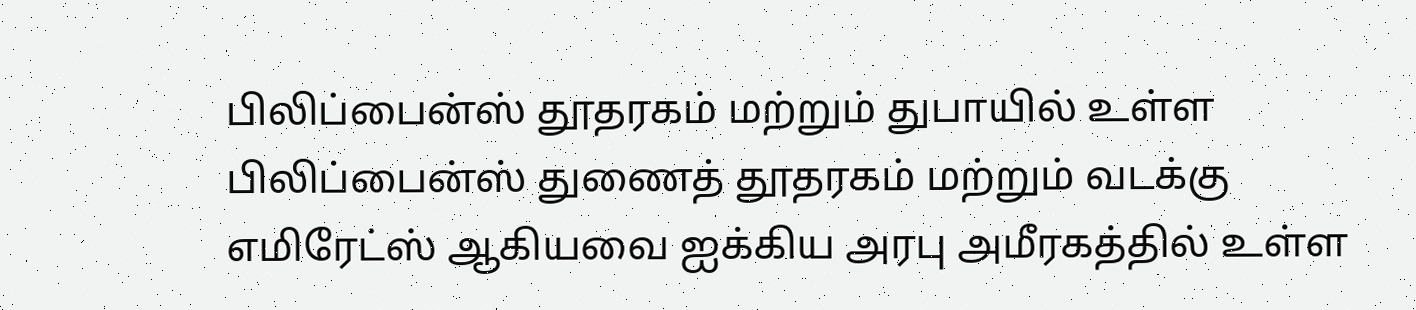பிலிப்பைன்ஸ் தூதரகம் மற்றும் துபாயில் உள்ள பிலிப்பைன்ஸ் துணைத் தூதரகம் மற்றும் வடக்கு எமிரேட்ஸ் ஆகியவை ஐக்கிய அரபு அமீரகத்தில் உள்ள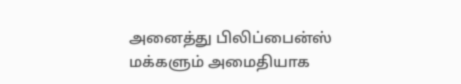அனைத்து பிலிப்பைன்ஸ் மக்களும் அமைதியாக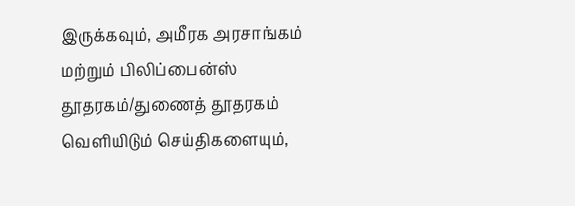இருக்கவும், அமீரக அரசாங்கம் மற்றும் பிலிப்பைன்ஸ் தூதரகம்/துணைத் தூதரகம் வெளியிடும் செய்திகளையும்,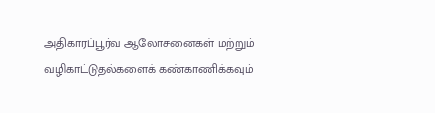அதிகாரப்பூர்வ ஆலோசனைகள் மற்றும் வழிகாட்டுதல்களைக் கண்காணிக்கவும்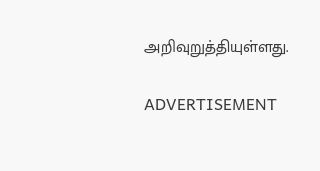அறிவுறுத்தியுள்ளது.

ADVERTISEMENT